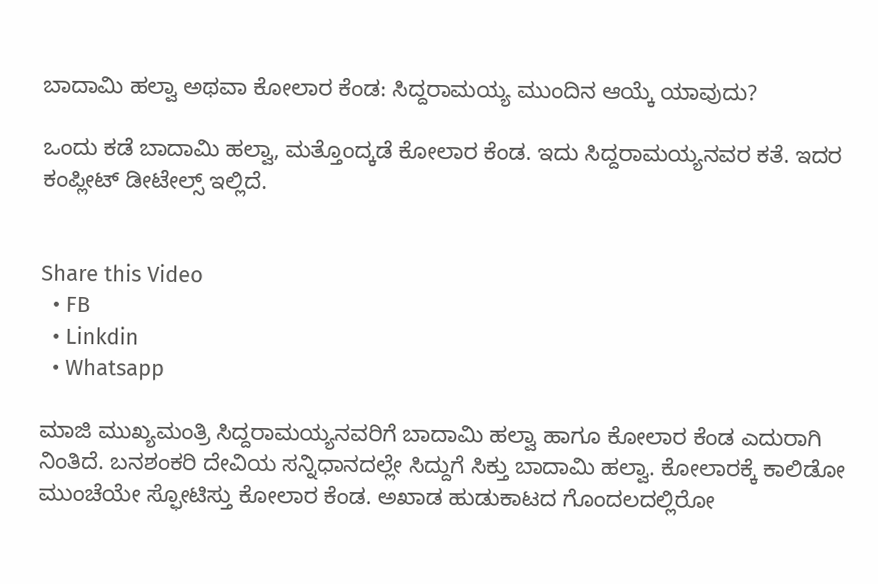ಬಾದಾಮಿ ಹಲ್ವಾ ಅಥವಾ ಕೋಲಾರ ಕೆಂಡ: ಸಿದ್ದರಾಮಯ್ಯ ಮುಂದಿನ ಆಯ್ಕೆ ಯಾವುದು?

ಒಂದು ಕಡೆ ಬಾದಾಮಿ ಹಲ್ವಾ, ಮತ್ತೊಂದ್ಕಡೆ ಕೋಲಾರ ಕೆಂಡ. ಇದು ಸಿದ್ದರಾಮಯ್ಯನವರ ಕತೆ. ಇದರ ಕಂಪ್ಲೀಟ್ ಡೀಟೇಲ್ಸ್ ಇಲ್ಲಿದೆ.


Share this Video
  • FB
  • Linkdin
  • Whatsapp

ಮಾಜಿ ಮುಖ್ಯಮಂತ್ರಿ ಸಿದ್ದರಾಮಯ್ಯನವರಿಗೆ ಬಾದಾಮಿ ಹಲ್ವಾ ಹಾಗೂ ಕೋಲಾರ ಕೆಂಡ ಎದುರಾಗಿ ನಿಂತಿದೆ. ಬನಶಂಕರಿ ದೇವಿಯ ಸನ್ನಿಧಾನದಲ್ಲೇ ಸಿದ್ದುಗೆ ಸಿಕ್ತು ಬಾದಾಮಿ ಹಲ್ವಾ. ಕೋಲಾರಕ್ಕೆ ಕಾಲಿಡೋ ಮುಂಚೆಯೇ ಸ್ಫೋಟಿಸ್ತು ಕೋಲಾರ ಕೆಂಡ. ಅಖಾಡ ಹುಡುಕಾಟದ ಗೊಂದಲದಲ್ಲಿರೋ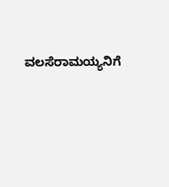ವಲಸೆರಾಮಯ್ಯನಿಗೆ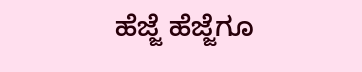ಹೆಜ್ಜೆ ಹೆಜ್ಜೆಗೂ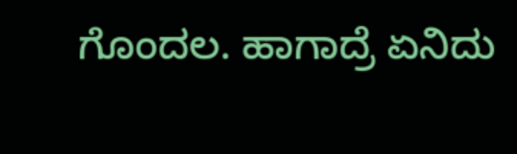ಗೊಂದಲ. ಹಾಗಾದ್ರೆ ಏನಿದು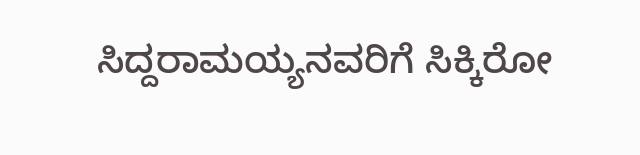ಸಿದ್ದರಾಮಯ್ಯನವರಿಗೆ ಸಿಕ್ಕಿರೋ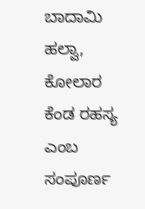ಬಾದಾಮಿ ಹಲ್ವಾ, ಕೋಲಾರ ಕೆಂಡ ರಹಸ್ಯ ಎಂಬ ಸಂಪೂರ್ಣ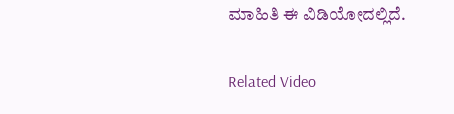ಮಾಹಿತಿ ಈ ವಿಡಿಯೋದಲ್ಲಿದೆ‌.

Related Video